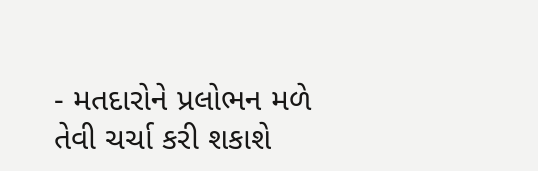- મતદારોને પ્રલોભન મળે તેવી ચર્ચા કરી શકાશે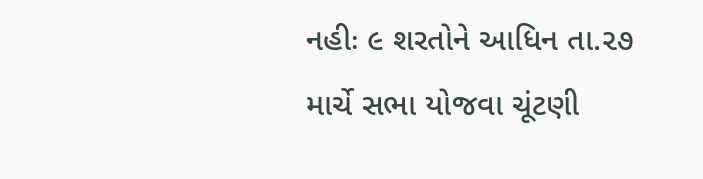નહીઃ ૯ શરતોને આધિન તા.૨૭ માર્ચે સભા યોજવા ચૂંટણી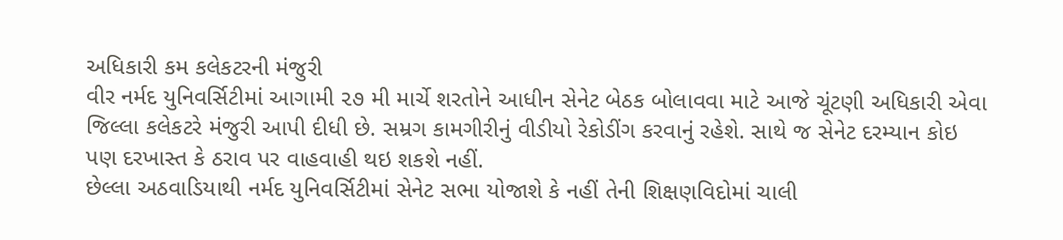અધિકારી કમ કલેકટરની મંજુરી
વીર નર્મદ યુનિવર્સિટીમાં આગામી ૨૭ મી માર્ચે શરતોને આધીન સેનેટ બેઠક બોલાવવા માટે આજે ચૂંટણી અધિકારી એવા જિલ્લા કલેકટરે મંજુરી આપી દીધી છે. સમ્રગ કામગીરીનું વીડીયો રેકોડીંગ કરવાનું રહેશે. સાથે જ સેનેટ દરમ્યાન કોઇ પણ દરખાસ્ત કે ઠરાવ પર વાહવાહી થઇ શકશે નહીં.
છેલ્લા અઠવાડિયાથી નર્મદ યુનિવર્સિટીમાં સેનેટ સભા યોજાશે કે નહીં તેની શિક્ષણવિદોમાં ચાલી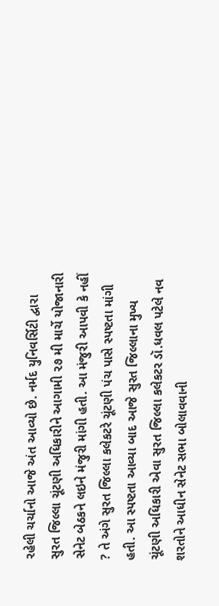રહેલી ચર્ચાનો આજે અંત આવ્યો છે. નર્મદ યુનિવર્સિટી દ્વારા સુરત જિલ્લા ચૂંટણી અધિકારીને આગામી ૨૭ મી માર્ચે યોજાનારી સેનેટ બેઠકને લઇને મંજુરી માંગી હતી. આ મંજુરી આપવી કે નહીં ? તે અંગે સુરત જિલ્લા કલેકટરે ચૂંટણી પંચ પાસે સ્પષ્ટતા માંગી હતી. આ સ્પષ્ટતા આવ્યા બાદ આજે સુરત જિલ્લાના મુખ્ય ચૂંટણી અધિકારી એવા સુરત જિલ્લા કલેકટર ડૉ.ધવલ પટેલે નવ શરતોને આધીન સેનેટ સભા બોલાવવાની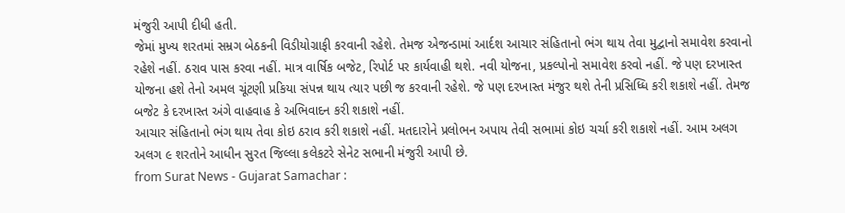મંજુરી આપી દીધી હતી.
જેમાં મુખ્ય શરતમાં સમ્રગ બેઠકની વિડીયોગ્રાફી કરવાની રહેશે. તેમજ એજન્ડામાં આર્દશ આચાર સંહિતાનો ભંગ થાય તેવા મુદ્વાનો સમાવેશ કરવાનો રહેશે નહીં. ઠરાવ પાસ કરવા નહીં. માત્ર વાર્ષિક બજેટ, રિપોર્ટ પર કાર્યવાહી થશે. નવી યોજના, પ્રકલ્પોનો સમાવેશ કરવો નહીં. જે પણ દરખાસ્ત યોજના હશે તેનો અમલ ચૂંટણી પ્રકિયા સંપન્ન થાય ત્યાર પછી જ કરવાની રહેશે. જે પણ દરખાસ્ત મંજુર થશે તેની પ્રસિધ્ધિ કરી શકાશે નહીં. તેમજ બજેટ કે દરખાસ્ત અંગે વાહવાહ કે અભિવાદન કરી શકાશે નહીં.
આચાર સંહિતાનો ભંગ થાય તેવા કોઇ ઠરાવ કરી શકાશે નહીં. મતદારોને પ્રલોભન અપાય તેવી સભામાં કોઇ ચર્ચા કરી શકાશે નહીં. આમ અલગ અલગ ૯ શરતોને આધીન સુરત જિલ્લા કલેકટરે સેનેટ સભાની મંજુરી આપી છે.
from Surat News - Gujarat Samachar :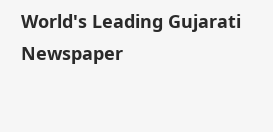World's Leading Gujarati Newspaper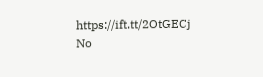https://ift.tt/2OtGECj
No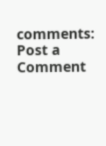comments:
Post a Comment